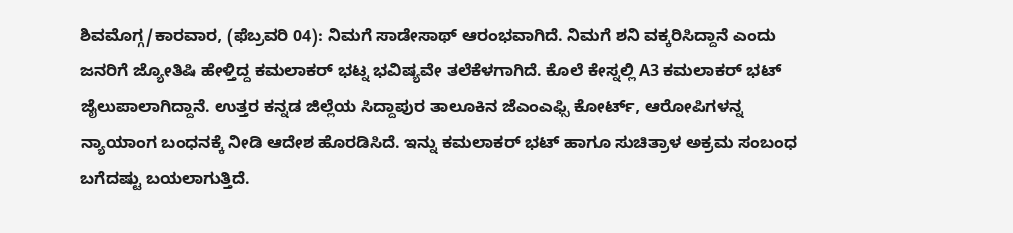ಶಿವಮೊಗ್ಗ/ಕಾರವಾರ, (ಫೆಬ್ರವರಿ 04): ನಿಮಗೆ ಸಾಡೇಸಾಥ್ ಆರಂಭವಾಗಿದೆ. ನಿಮಗೆ ಶನಿ ವಕ್ಕರಿಸಿದ್ದಾನೆ ಎಂದು ಜನರಿಗೆ ಜ್ಯೋತಿಷಿ ಹೇಳ್ತಿದ್ದ ಕಮಲಾಕರ್ ಭಟ್ನ ಭವಿಷ್ಯವೇ ತಲೆಕೆಳಗಾಗಿದೆ. ಕೊಲೆ ಕೇಸ್ನಲ್ಲಿ A3 ಕಮಲಾಕರ್ ಭಟ್ ಜೈಲುಪಾಲಾಗಿದ್ದಾನೆ. ಉತ್ತರ ಕನ್ನಡ ಜಿಲ್ಲೆಯ ಸಿದ್ದಾಪುರ ತಾಲೂಕಿನ ಜೆಎಂಎಫ್ಸಿ ಕೋರ್ಟ್, ಆರೋಪಿಗಳನ್ನ ನ್ಯಾಯಾಂಗ ಬಂಧನಕ್ಕೆ ನೀಡಿ ಆದೇಶ ಹೊರಡಿಸಿದೆ. ಇನ್ನು ಕಮಲಾಕರ್ ಭಟ್ ಹಾಗೂ ಸುಚಿತ್ರಾಳ ಅಕ್ರಮ ಸಂಬಂಧ ಬಗೆದಷ್ಟು ಬಯಲಾಗುತ್ತಿದೆ.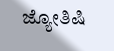ಜ್ಯೋತಿಷಿ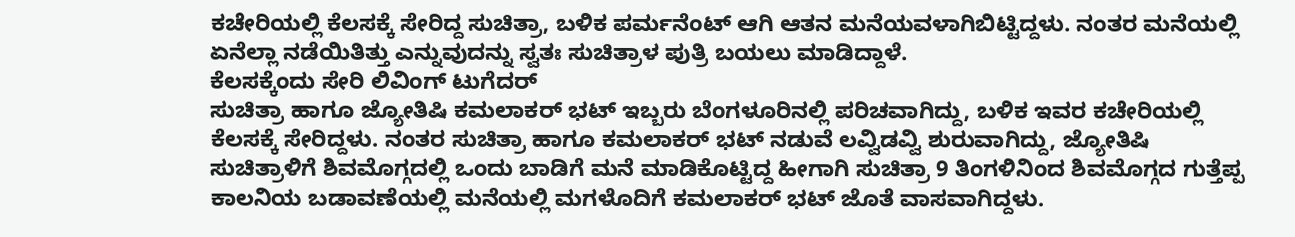ಕಚೇರಿಯಲ್ಲಿ ಕೆಲಸಕ್ಕೆ ಸೇರಿದ್ದ ಸುಚಿತ್ರಾ, ಬಳಿಕ ಪರ್ಮನೆಂಟ್ ಆಗಿ ಆತನ ಮನೆಯವಳಾಗಿಬಿಟ್ಟಿದ್ದಳು. ನಂತರ ಮನೆಯಲ್ಲಿ ಏನೆಲ್ಲಾ ನಡೆಯಿತಿತ್ತು ಎನ್ನುವುದನ್ನು ಸ್ವತಃ ಸುಚಿತ್ರಾಳ ಪುತ್ರಿ ಬಯಲು ಮಾಡಿದ್ದಾಳೆ.
ಕೆಲಸಕ್ಕೆಂದು ಸೇರಿ ಲಿವಿಂಗ್ ಟುಗೆದರ್
ಸುಚಿತ್ರಾ ಹಾಗೂ ಜ್ಯೋತಿಷಿ ಕಮಲಾಕರ್ ಭಟ್ ಇಬ್ಬರು ಬೆಂಗಳೂರಿನಲ್ಲಿ ಪರಿಚವಾಗಿದ್ದು, ಬಳಿಕ ಇವರ ಕಚೇರಿಯಲ್ಲಿ ಕೆಲಸಕ್ಕೆ ಸೇರಿದ್ದಳು. ನಂತರ ಸುಚಿತ್ರಾ ಹಾಗೂ ಕಮಲಾಕರ್ ಭಟ್ ನಡುವೆ ಲವ್ವಿಡವ್ವಿ ಶುರುವಾಗಿದ್ದು, ಜ್ಯೋತಿಷಿ ಸುಚಿತ್ರಾಳಿಗೆ ಶಿವಮೊಗ್ಗದಲ್ಲಿ ಒಂದು ಬಾಡಿಗೆ ಮನೆ ಮಾಡಿಕೊಟ್ಟಿದ್ದ ಹೀಗಾಗಿ ಸುಚಿತ್ರಾ 9 ತಿಂಗಳಿನಿಂದ ಶಿವಮೊಗ್ಗದ ಗುತ್ತೆಪ್ಪ ಕಾಲನಿಯ ಬಡಾವಣೆಯಲ್ಲಿ ಮನೆಯಲ್ಲಿ ಮಗಳೊದಿಗೆ ಕಮಲಾಕರ್ ಭಟ್ ಜೊತೆ ವಾಸವಾಗಿದ್ದಳು.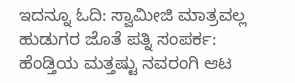ಇದನ್ನೂ ಓದಿ: ಸ್ವಾಮೀಜಿ ಮಾತ್ರವಲ್ಲ ಹುಡುಗರ ಜೊತೆ ಪತ್ನಿ ಸಂಪರ್ಕ: ಹೆಂಡ್ತಿಯ ಮತ್ತಷ್ಟು ನವರಂಗಿ ಆಟ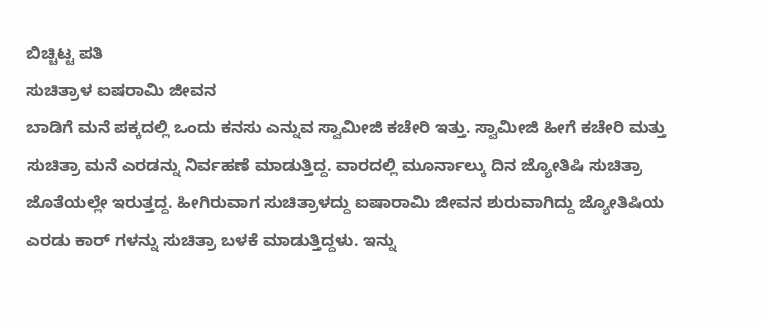ಬಿಚ್ಚಿಟ್ಟ ಪತಿ
ಸುಚಿತ್ರಾಳ ಐಷರಾಮಿ ಜೀವನ
ಬಾಡಿಗೆ ಮನೆ ಪಕ್ಕದಲ್ಲಿ ಒಂದು ಕನಸು ಎನ್ನುವ ಸ್ವಾಮೀಜಿ ಕಚೇರಿ ಇತ್ತು. ಸ್ವಾಮೀಜಿ ಹೀಗೆ ಕಚೇರಿ ಮತ್ತು ಸುಚಿತ್ರಾ ಮನೆ ಎರಡನ್ನು ನಿರ್ವಹಣೆ ಮಾಡುತ್ತಿದ್ದ. ವಾರದಲ್ಲಿ ಮೂರ್ನಾಲ್ಕು ದಿನ ಜ್ಯೋತಿಷಿ ಸುಚಿತ್ರಾ ಜೊತೆಯಲ್ಲೇ ಇರುತ್ತದ್ದ. ಹೀಗಿರುವಾಗ ಸುಚಿತ್ರಾಳದ್ದು ಐಷಾರಾಮಿ ಜೀವನ ಶುರುವಾಗಿದ್ದು ಜ್ಯೋತಿಷಿಯ ಎರಡು ಕಾರ್ ಗಳನ್ನು ಸುಚಿತ್ರಾ ಬಳಕೆ ಮಾಡುತ್ತಿದ್ದಳು. ಇನ್ನು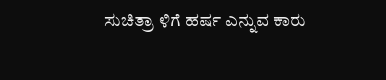ಸುಚಿತ್ರಾ ಳಿಗೆ ಹರ್ಷ ಎನ್ನುವ ಕಾರು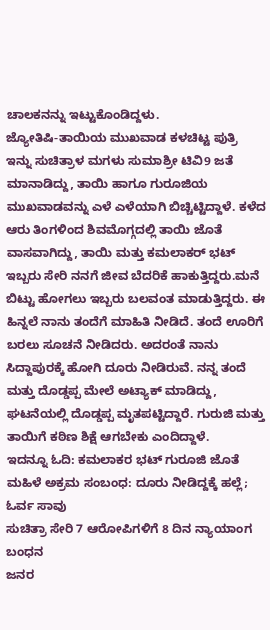ಚಾಲಕನನ್ನು ಇಟ್ಟುಕೊಂಡಿದ್ದಳು.
ಜ್ಯೋತಿಷಿ-ತಾಯಿಯ ಮುಖವಾಡ ಕಳಚಿಟ್ಟ ಪುತ್ರಿ
ಇನ್ನು ಸುಚಿತ್ರಾಳ ಮಗಳು ಸುಮಾಶ್ರೀ ಟಿವಿ9 ಜತೆ ಮಾನಾಡಿದ್ದು, ತಾಯಿ ಹಾಗೂ ಗುರೂಜಿಯ ಮುಖವಾಡವನ್ನು ಎಳೆ ಎಳೆಯಾಗಿ ಬಿಚ್ಚಿಟ್ಟಿದ್ದಾಳೆ. ಕಳೆದ ಆರು ತಿಂಗಳಿಂದ ಶಿವಮೊಗ್ಗದಲ್ಲಿ ತಾಯಿ ಜೊತೆ ವಾಸವಾಗಿದ್ದು, ತಾಯಿ ಮತ್ತು ಕಮಲಾಕರ್ ಭಟ್ ಇಬ್ಬರು ಸೇರಿ ನನಗೆ ಜೀವ ಬೆದರಿಕೆ ಹಾಕುತ್ತಿದ್ದರು.ಮನೆ ಬಿಟ್ಟು ಹೋಗಲು ಇಬ್ಬರು ಬಲವಂತ ಮಾಡುತ್ತಿದ್ದರು. ಈ ಹಿನ್ನಲೆ ನಾನು ತಂದೆಗೆ ಮಾಹಿತಿ ನೀಡಿದೆ. ತಂದೆ ಊರಿಗೆ ಬರಲು ಸೂಚನೆ ನೀಡಿದರು. ಅದರಂತೆ ನಾನು ಸಿದ್ದಾಪುರಕ್ಕೆ ಹೋಗಿ ದೂರು ನೀಡಿರುವೆ. ನನ್ನ ತಂದೆ ಮತ್ತು ದೊಡ್ಡಪ್ಪ ಮೇಲೆ ಅಟ್ಯಾಕ್ ಮಾಡಿದ್ದು, ಘಟನೆಯಲ್ಲಿ ದೊಡ್ಡಪ್ಪ ಮೃತಪಟ್ಟಿದ್ದಾರೆ. ಗುರುಜಿ ಮತ್ತು ತಾಯಿಗೆ ಕಠಿಣ ಶಿಕ್ಷೆ ಆಗಬೇಕು ಎಂದಿದ್ದಾಳೆ.
ಇದನ್ನೂ ಓದಿ: ಕಮಲಾಕರ ಭಟ್ ಗುರೂಜಿ ಜೊತೆ ಮಹಿಳೆ ಅಕ್ರಮ ಸಂಬಂಧ: ದೂರು ನೀಡಿದ್ದಕ್ಕೆ ಹಲ್ಲೆ; ಓರ್ವ ಸಾವು
ಸುಚಿತ್ರಾ ಸೇರಿ 7 ಆರೋಪಿಗಳಿಗೆ 8 ದಿನ ನ್ಯಾಯಾಂಗ ಬಂಧನ
ಜನರ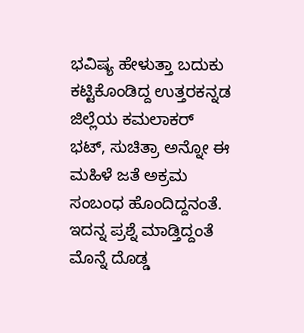ಭವಿಷ್ಯ ಹೇಳುತ್ತಾ ಬದುಕು ಕಟ್ಟಿಕೊಂಡಿದ್ದ ಉತ್ತರಕನ್ನಡ ಜಿಲ್ಲೆಯ ಕಮಲಾಕರ್ ಭಟ್, ಸುಚಿತ್ರಾ ಅನ್ನೋ ಈ ಮಹಿಳೆ ಜತೆ ಅಕ್ರಮ ಸಂಬಂಧ ಹೊಂದಿದ್ದನಂತೆ. ಇದನ್ನ ಪ್ರಶ್ನೆ ಮಾಡ್ತಿದ್ದಂತೆ ಮೊನ್ನೆ ದೊಡ್ಡ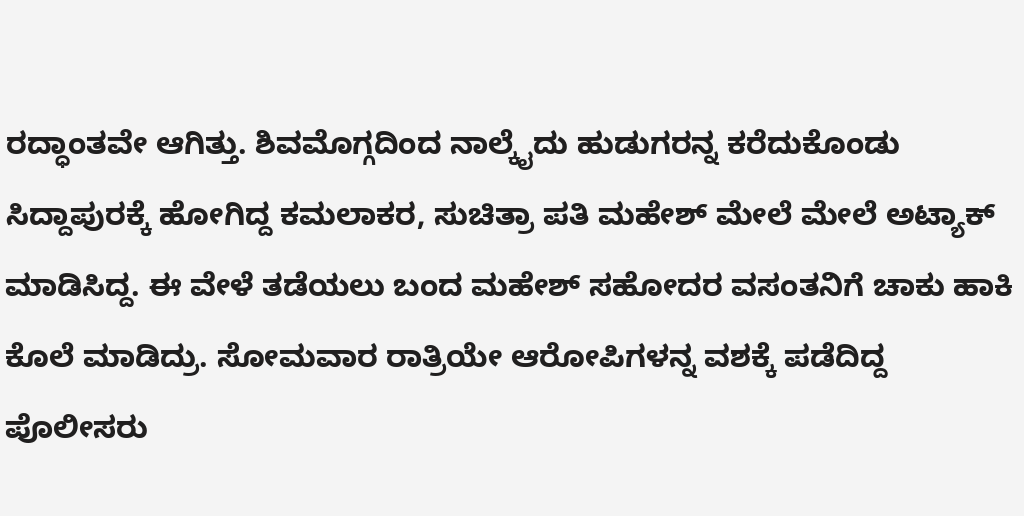ರದ್ಧಾಂತವೇ ಆಗಿತ್ತು. ಶಿವಮೊಗ್ಗದಿಂದ ನಾಲ್ಕೈದು ಹುಡುಗರನ್ನ ಕರೆದುಕೊಂಡು ಸಿದ್ದಾಪುರಕ್ಕೆ ಹೋಗಿದ್ದ ಕಮಲಾಕರ, ಸುಚಿತ್ರಾ ಪತಿ ಮಹೇಶ್ ಮೇಲೆ ಮೇಲೆ ಅಟ್ಯಾಕ್ ಮಾಡಿಸಿದ್ದ. ಈ ವೇಳೆ ತಡೆಯಲು ಬಂದ ಮಹೇಶ್ ಸಹೋದರ ವಸಂತನಿಗೆ ಚಾಕು ಹಾಕಿ ಕೊಲೆ ಮಾಡಿದ್ರು. ಸೋಮವಾರ ರಾತ್ರಿಯೇ ಆರೋಪಿಗಳನ್ನ ವಶಕ್ಕೆ ಪಡೆದಿದ್ದ ಪೊಲೀಸರು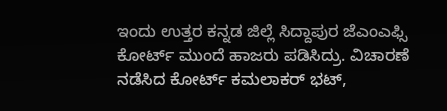ಇಂದು ಉತ್ತರ ಕನ್ನಡ ಜಿಲ್ಲೆ ಸಿದ್ದಾಪುರ ಜೆಎಂಎಫ್ಸಿ ಕೋರ್ಟ್ ಮುಂದೆ ಹಾಜರು ಪಡಿಸಿದ್ರು. ವಿಚಾರಣೆ ನಡೆಸಿದ ಕೋರ್ಟ್ ಕಮಲಾಕರ್ ಭಟ್,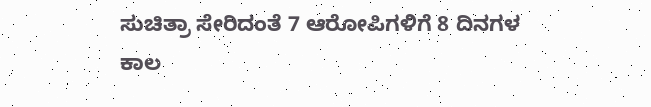ಸುಚಿತ್ರಾ ಸೇರಿದಂತೆ 7 ಆರೋಪಿಗಳಿಗೆ 8 ದಿನಗಳ ಕಾಲ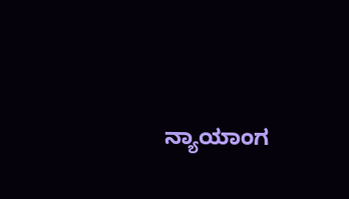ನ್ಯಾಯಾಂಗ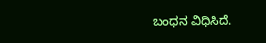ಬಂಧನ ವಿಧಿಸಿದೆ.